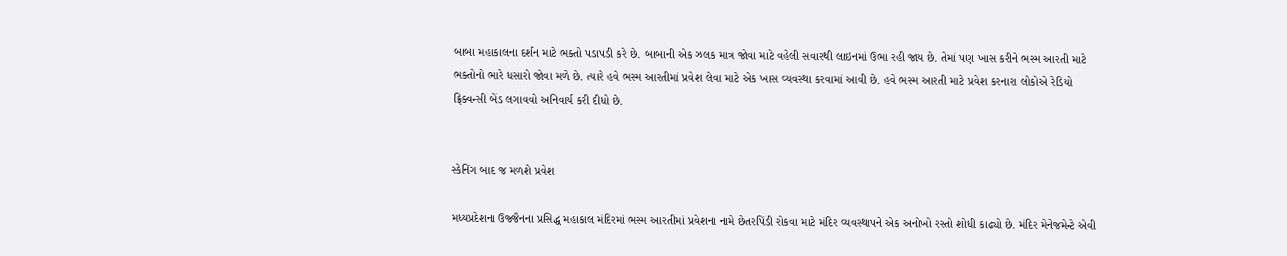બાબા મહાકાલના દર્શન માટે ભક્તો પડાપડી કરે છે. બાબાની એક ઝલક માત્ર જોવા માટે વહેલી સવારથી લાઇનમાં ઉભા રહી જાય છે. તેમાં પણ ખાસ કરીને ભસ્મ આરતી માટે ભક્તોનો ભારે ધસારો જોવા મળે છે. ત્યારે હવે ભસ્મ આરતીમાં પ્રવેશ લેવા માટે એક ખાસ વ્યવસ્થા કરવામાં આવી છે. હવે ભસ્મ આરતી માટે પ્રવેશ કરનારા લોકોએ રેડિયો ફ્રિક્વન્સી બેંડ લગાવવો અનિવાર્ય કરી દીધો છે.


સ્કેનિંગ બાદ જ મળશે પ્રવેશ

મધ્યપ્રદેશના ઉજ્જૈનના પ્રસિદ્ધ મહાકાલ મંદિરમાં ભસ્મ આરતીમાં પ્રવેશના નામે છેતરપિંડી રોકવા માટે મંદિર વ્યવસ્થાપને એક અનોખો રસ્તો શોધી કાઢ્યો છે. મંદિર મેનેજમેન્ટે એવી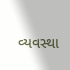વ્યવસ્થા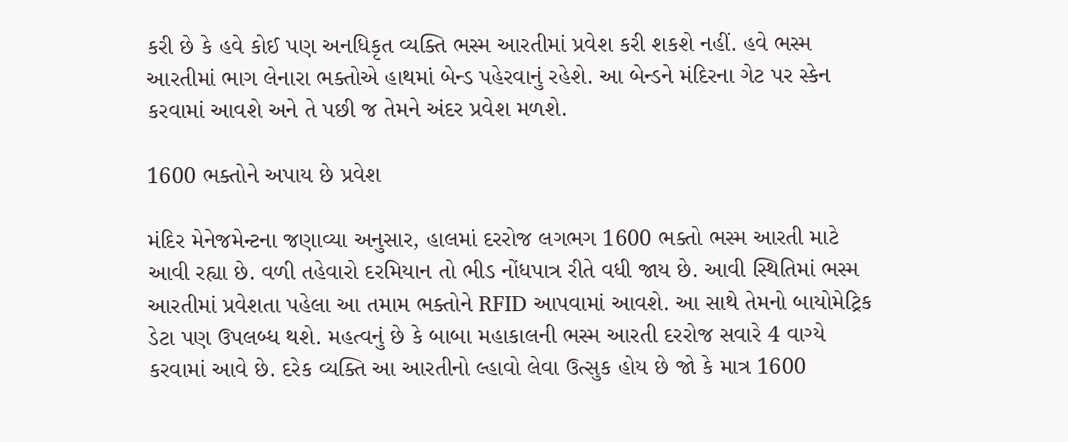કરી છે કે હવે કોઈ પણ અનધિકૃત વ્યક્તિ ભસ્મ આરતીમાં પ્રવેશ કરી શકશે નહીં. હવે ભસ્મ આરતીમાં ભાગ લેનારા ભક્તોએ હાથમાં બેન્ડ પહેરવાનું રહેશે. આ બેન્ડને મંદિરના ગેટ પર સ્કેન કરવામાં આવશે અને તે પછી જ તેમને અંદર પ્રવેશ મળશે.

1600 ભક્તોને અપાય છે પ્રવેશ

મંદિર મેનેજમેન્ટના જણાવ્યા અનુસાર, હાલમાં દરરોજ લગભગ 1600 ભક્તો ભસ્મ આરતી માટે આવી રહ્યા છે. વળી તહેવારો દરમિયાન તો ભીડ નોંધપાત્ર રીતે વધી જાય છે. આવી સ્થિતિમાં ભસ્મ આરતીમાં પ્રવેશતા પહેલા આ તમામ ભક્તોને RFID આપવામાં આવશે. આ સાથે તેમનો બાયોમેટ્રિક ડેટા પણ ઉપલબ્ધ થશે. મહત્વનું છે કે બાબા મહાકાલની ભસ્મ આરતી દરરોજ સવારે 4 વાગ્યે કરવામાં આવે છે. દરેક વ્યક્તિ આ આરતીનો લ્હાવો લેવા ઉત્સુક હોય છે જો કે માત્ર 1600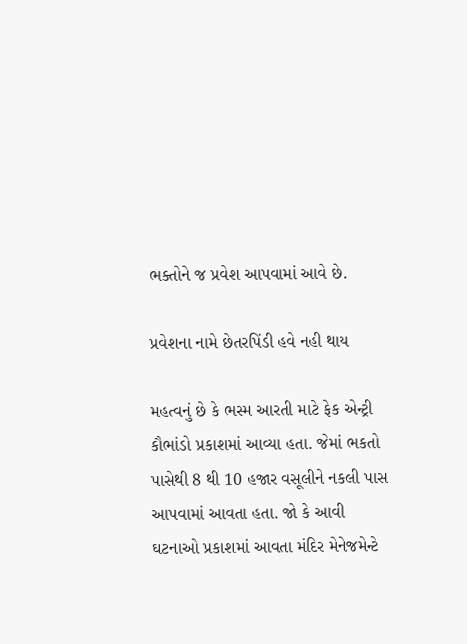ભક્તોને જ પ્રવેશ આપવામાં આવે છે.

પ્રવેશના નામે છેતરપિંડી હવે નહી થાય

મહત્વનું છે કે ભસ્મ આરતી માટે ફેક એન્ટ્રી કૌભાંડો પ્રકાશમાં આવ્યા હતા. જેમાં ભકતો પાસેથી 8 થી 10 હજાર વસૂલીને નકલી પાસ આપવામાં આવતા હતા. જો કે આવી ઘટનાઓ પ્રકાશમાં આવતા મંદિર મેનેજમેન્ટે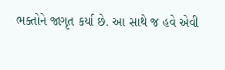ભક્તોને જાગૃત કર્યા છે. આ સાથે જ હવે એવી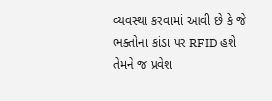વ્યવસ્થા કરવામાં આવી છે કે જે ભક્તોના કાંડા પર RFID હશે તેમને જ પ્રવેશ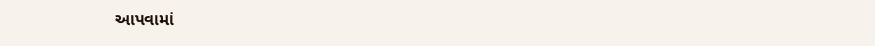આપવામાં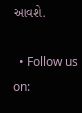આવશે.

  • Follow us on: